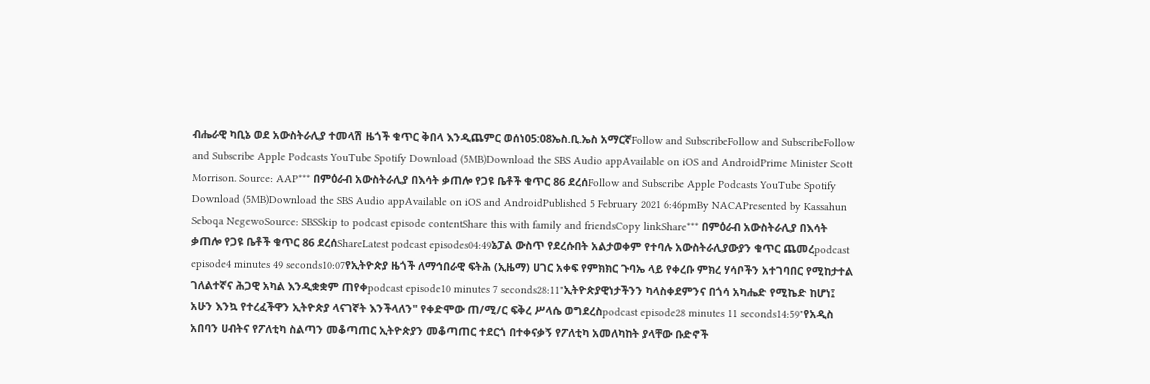ብሔራዊ ካቢኔ ወደ አውስትራሊያ ተመላሽ ዜጎች ቁጥር ቅበላ እንዲጨምር ወሰነ05:08ኤስ.ቢ.ኤስ አማርኛFollow and SubscribeFollow and SubscribeFollow and Subscribe Apple Podcasts YouTube Spotify Download (5MB)Download the SBS Audio appAvailable on iOS and AndroidPrime Minister Scott Morrison. Source: AAP*** በምዕራብ አውስትራሊያ በእሳት ቃጠሎ የጋዩ ቤቶች ቁጥር 86 ደረሰFollow and Subscribe Apple Podcasts YouTube Spotify Download (5MB)Download the SBS Audio appAvailable on iOS and AndroidPublished 5 February 2021 6:46pmBy NACAPresented by Kassahun Seboqa NegewoSource: SBSSkip to podcast episode contentShare this with family and friendsCopy linkShare*** በምዕራብ አውስትራሊያ በእሳት ቃጠሎ የጋዩ ቤቶች ቁጥር 86 ደረሰShareLatest podcast episodes04:49ኔፓል ውስጥ የደረሱበት አልታወቀም የተባሉ አውስትራሊያውያን ቁጥር ጨመረpodcast episode4 minutes 49 seconds10:07የኢትዮጵያ ዜጎች ለማኅበራዊ ፍትሕ (ኢዜማ) ሀገር አቀፍ የምክክር ጉባኤ ላይ የቀረቡ ምክረ ሃሳቦችን አተገባበር የሚከታተል ገለልተኛና ሕጋዊ አካል እንዲቋቋም ጠየቀpodcast episode10 minutes 7 seconds28:11"ኢትዮጵያዊነታችንን ካላስቀደምንና በጎሳ አካሔድ የሚኬድ ከሆነ፤ አሁን እንኳ የተረፈችዋን ኢትዮጵያ ላናገኛት እንችላለን" የቀድሞው ጠ/ሚ/ር ፍቅረ ሥላሴ ወግደረስpodcast episode28 minutes 11 seconds14:59"የአዲስ አበባን ሀብትና የፖለቲካ ስልጣን መቆጣጠር ኢትዮጵያን መቆጣጠር ተደርጎ በተቀናቃኝ የፖለቲካ አመለካከት ያላቸው ቡድኖች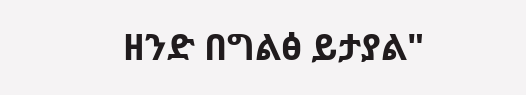ዘንድ በግልፅ ይታያል"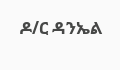ዶ/ር ዳንኤል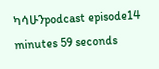ካሳሁንpodcast episode14 minutes 59 seconds